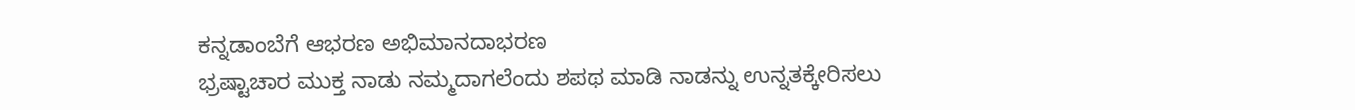ಕನ್ನಡಾಂಬೆಗೆ ಆಭರಣ ಅಭಿಮಾನದಾಭರಣ
ಭ್ರಷ್ಟಾಚಾರ ಮುಕ್ತ ನಾಡು ನಮ್ಮದಾಗಲೆಂದು ಶಪಥ ಮಾಡಿ ನಾಡನ್ನು ಉನ್ನತಕ್ಕೇರಿಸಲು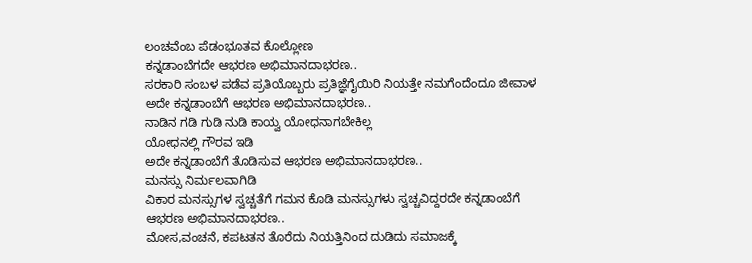ಲಂಚವೆಂಬ ಪೆಡಂಭೂತವ ಕೊಲ್ಲೋಣ
ಕನ್ನಡಾಂಬೆಗದೇ ಆಭರಣ ಅಭಿಮಾನದಾಭರಣ..
ಸರಕಾರಿ ಸಂಬಳ ಪಡೆವ ಪ್ರತಿಯೊಬ್ಬರು ಪ್ರತಿಜ್ಞೆಗೈಯಿರಿ ನಿಯತ್ತೇ ನಮಗೆಂದೆಂದೂ ಜೀವಾಳ ಅದೇ ಕನ್ನಡಾಂಬೆಗೆ ಆಭರಣ ಅಭಿಮಾನದಾಭರಣ..
ನಾಡಿನ ಗಡಿ ಗುಡಿ ನುಡಿ ಕಾಯ್ವ ಯೋಧನಾಗಬೇಕಿಲ್ಲ
ಯೋಧನಲ್ಲಿ ಗೌರವ ಇಡಿ
ಅದೇ ಕನ್ನಡಾಂಬೆಗೆ ತೊಡಿಸುವ ಆಭರಣ ಅಭಿಮಾನದಾಭರಣ..
ಮನಸ್ಸು ನಿರ್ಮಲವಾಗಿಡಿ
ವಿಕಾರ ಮನಸ್ಸುಗಳ ಸ್ವಚ್ಚತೆಗೆ ಗಮನ ಕೊಡಿ ಮನಸ್ಸುಗಳು ಸ್ವಚ್ಚವಿದ್ದರದೇ ಕನ್ನಡಾಂಬೆಗೆ ಆಭರಣ ಅಭಿಮಾನದಾಭರಣ..
ಮೋಸ,ವಂಚನೆ, ಕಪಟತನ ತೊರೆದು ನಿಯತ್ತಿನಿಂದ ದುಡಿದು ಸಮಾಜಕ್ಕೆ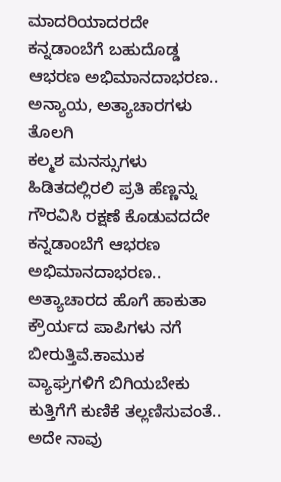ಮಾದರಿಯಾದರದೇ
ಕನ್ನಡಾಂಬೆಗೆ ಬಹುದೊಡ್ಡ ಆಭರಣ ಅಭಿಮಾನದಾಭರಣ..
ಅನ್ಯಾಯ, ಅತ್ಯಾಚಾರಗಳು ತೊಲಗಿ
ಕಲ್ಮಶ ಮನಸ್ಸುಗಳು ಹಿಡಿತದಲ್ಲಿರಲಿ ಪ್ರತಿ ಹೆಣ್ಣನ್ನು ಗೌರವಿಸಿ ರಕ್ಷಣೆ ಕೊಡುವದದೇ
ಕನ್ನಡಾಂಬೆಗೆ ಆಭರಣ ಅಭಿಮಾನದಾಭರಣ..
ಅತ್ಯಾಚಾರದ ಹೊಗೆ ಹಾಕುತಾ ಕ್ರೌರ್ಯದ ಪಾಪಿಗಳು ನಗೆ ಬೀರುತ್ತಿವೆ.ಕಾಮುಕ ವ್ಯಾಘ್ರಗಳಿಗೆ ಬಿಗಿಯಬೇಕು ಕುತ್ತಿಗೆಗೆ ಕುಣಿಕೆ ತಲ್ಲಣಿಸುವಂತೆ..
ಅದೇ ನಾವು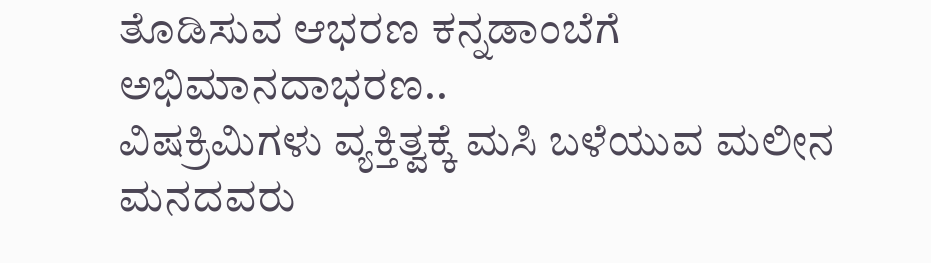ತೊಡಿಸುವ ಆಭರಣ ಕನ್ನಡಾಂಬೆಗೆ ಅಭಿಮಾನದಾಭರಣ..
ವಿಷಕ್ರಿಮಿಗಳು ವ್ಯಕ್ತಿತ್ವಕ್ಕೆ ಮಸಿ ಬಳೆಯುವ ಮಲೀನ ಮನದವರು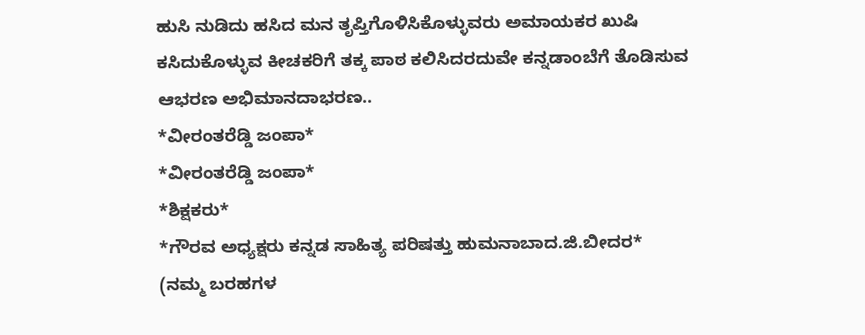ಹುಸಿ ನುಡಿದು ಹಸಿದ ಮನ ತೃಪ್ತಿಗೊಳಿಸಿಕೊಳ್ಳುವರು ಅಮಾಯಕರ ಖುಷಿ ಕಸಿದುಕೊಳ್ಳುವ ಕೀಚಕರಿಗೆ ತಕ್ಕ ಪಾಠ ಕಲಿಸಿದರದುವೇ ಕನ್ನಡಾಂಬೆಗೆ ತೊಡಿಸುವ ಆಭರಣ ಅಭಿಮಾನದಾಭರಣ..
*ವೀರಂತರೆಡ್ಡಿ ಜಂಪಾ*
*ವೀರಂತರೆಡ್ಡಿ ಜಂಪಾ*
*ಶಿಕ್ಷಕರು*
*ಗೌರವ ಅಧ್ಯಕ್ಷರು ಕನ್ನಡ ಸಾಹಿತ್ಯ ಪರಿಷತ್ತು ಹುಮನಾಬಾದ.ಜಿ.ಬೀದರ*
(ನಮ್ಮ ಬರಹಗಳ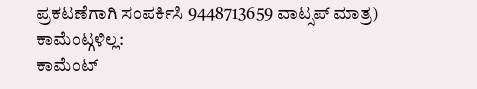ಪ್ರಕಟಣೆಗಾಗಿ ಸಂಪರ್ಕಿಸಿ 9448713659 ವಾಟ್ಸಪ್ ಮಾತ್ರ)
ಕಾಮೆಂಟ್ಗಳಿಲ್ಲ:
ಕಾಮೆಂಟ್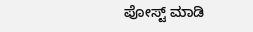ಪೋಸ್ಟ್ ಮಾಡಿ